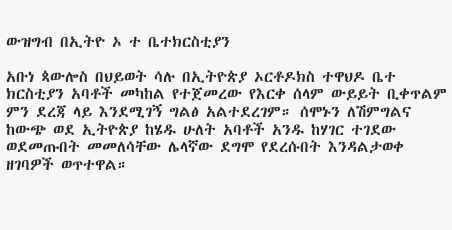ውዝግብ በኢትዮ ኦ ተ ቤተክርስቲያን

አቡነ ጳውሎስ በህይወት ሳሉ በኢትዮጵያ ኦርቶዶክስ ተዋህዶ ቤተ ክርስቲያን አባቶች መካከል የተጀመረው የእርቀ ሰላም ውይይት ቢቀጥልም ምን ደረጃ ላይ እንደሚገኝ ግልፅ አልተደረገም። ሰሞኑን ለሽምግልና ከውጭ ወደ ኢትዮጵያ ከሄዱ ሁለት አባቶች አንዱ ከሃገር ተገደው ወደመጡበት መመለሳቸው ሌላኛው ደግሞ የደረሱበት እንዳልታወቀ ዘገባዎች ወጥተዋል።